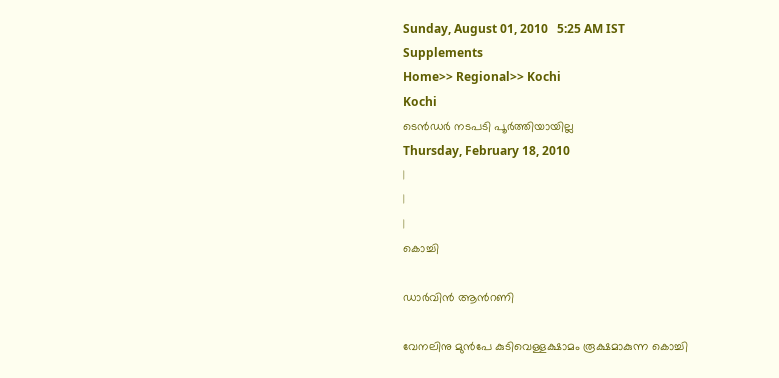Sunday, August 01, 2010   5:25 AM IST
Supplements
Home>> Regional>> Kochi
Kochi
ടെന്‍ഡര്‍ നടപടി പൂര്‍ത്തിയായില്ല
Thursday, February 18, 2010
|
|
|
കൊച്ചി

ഡാര്‍വിന്‍ ആന്‍റണി

വേനലിനു മുന്‍പേ കുടിവെള്ളക്ഷാമം രൂക്ഷമാകുന്ന കൊച്ചി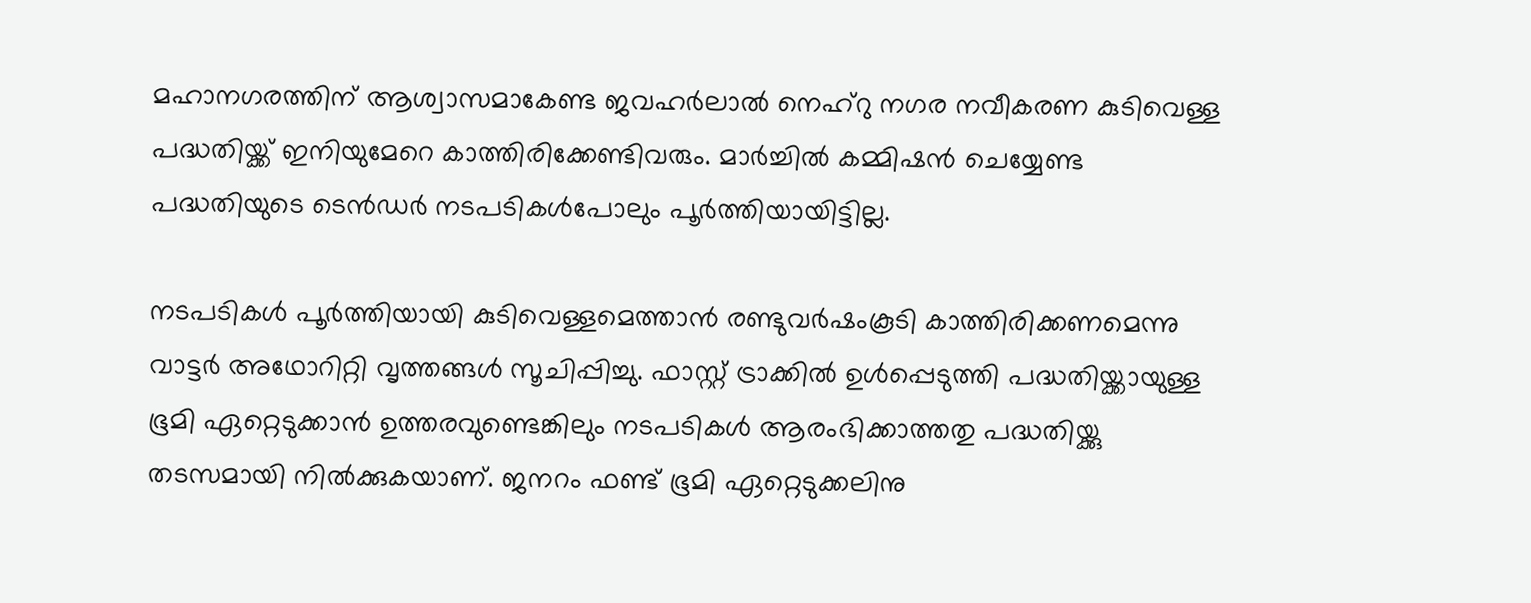മഹാനഗരത്തിന് ആശ്വാസമാകേണ്ട ജവഹര്‍ലാല്‍ നെഹ്റു നഗര നവീകരണ കുടിവെള്ള പദ്ധതിയ്ക്ക് ഇനിയുമേറെ കാത്തിരിക്കേണ്ടിവരും. മാര്‍ച്ചില്‍ കമ്മിഷന്‍ ചെയ്യേണ്ട പദ്ധതിയുടെ ടെന്‍ഡര്‍ നടപടികള്‍പോലും പൂര്‍ത്തിയായിട്ടില്ല.

നടപടികള്‍ പൂര്‍ത്തിയായി കുടിവെള്ളമെത്താന്‍ രണ്ടുവര്‍ഷംകൂടി കാത്തിരിക്കണമെന്നു വാട്ടര്‍ അഥോറിറ്റി വൃത്തങ്ങള്‍ സൂചിപ്പിച്ചു. ഫാസ്റ്റ് ട്രാക്കില്‍ ഉള്‍പ്പെടുത്തി പദ്ധതിയ്ക്കായുള്ള ഭൂമി ഏറ്റെടുക്കാന്‍ ഉത്തരവുണ്ടെങ്കിലും നടപടികള്‍ ആരംഭിക്കാത്തതു പദ്ധതിയ്ക്കു തടസമായി നില്‍ക്കുകയാണ്. ജനറം ഫണ്ട് ഭൂമി ഏറ്റെടുക്കലിനു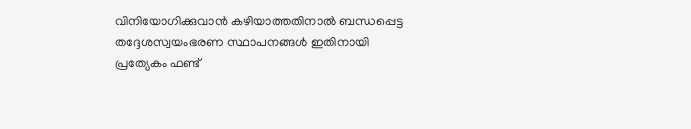വിനിയോഗിക്കുവാന്‍ കഴിയാത്തതിനാല്‍ ബന്ധപ്പെട്ട തദ്ദേശസ്വയംഭരണ സ്ഥാപനങ്ങള്‍ ഇതിനായി പ്രത്യേകം ഫണ്ട്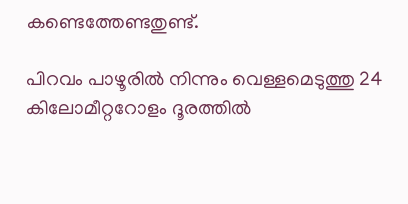കണ്ടെത്തേണ്ടതുണ്ട്.

പിറവം പാഴൂരില്‍ നിന്നും വെള്ളമെടുത്തു 24 കിലോമീറ്ററോളം ദൂരത്തില്‍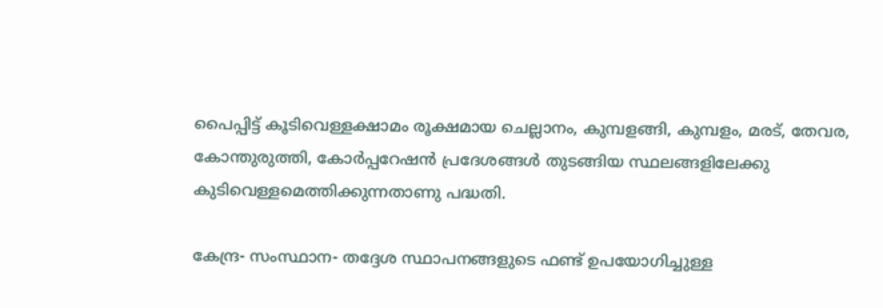പൈപ്പിട്ട് കൂടിവെള്ളക്ഷാമം രൂക്ഷമായ ചെല്ലാനം, കുമ്പളങ്ങി, കുമ്പളം, മരട്, തേവര, കോന്തുരുത്തി, കോര്‍പ്പറേഷന്‍ പ്രദേശങ്ങള്‍ തുടങ്ങിയ സ്ഥലങ്ങളിലേക്കു കുടിവെള്ളമെത്തിക്കുന്നതാണു പദ്ധതി.

കേന്ദ്ര- സംസ്ഥാന- തദ്ദേശ സ്ഥാപനങ്ങളുടെ ഫണ്ട് ഉപയോഗിച്ചുള്ള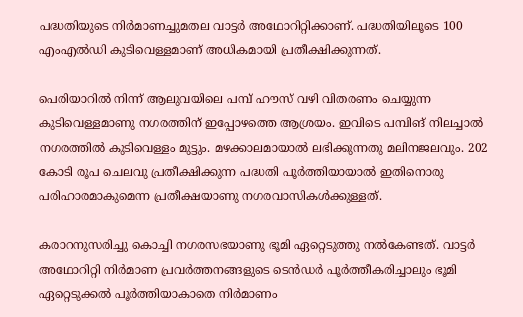പദ്ധതിയുടെ നിര്‍മാണച്ചുമതല വാട്ടര്‍ അഥോറിറ്റിക്കാണ്. പദ്ധതിയിലൂടെ 100 എംഎല്‍ഡി കുടിവെള്ളമാണ് അധികമായി പ്രതീക്ഷിക്കുന്നത്.

പെരിയാറില്‍ നിന്ന് ആലുവയിലെ പമ്പ് ഹൗസ് വഴി വിതരണം ചെയ്യുന്ന കുടിവെള്ളമാണു നഗരത്തിന് ഇപ്പോഴത്തെ ആശ്രയം. ഇവിടെ പമ്പിങ് നിലച്ചാല്‍ നഗരത്തില്‍ കുടിവെള്ളം മുട്ടും. മഴക്കാലമായാല്‍ ലഭിക്കുന്നതു മലിനജലവും. 202 കോടി രൂപ ചെലവു പ്രതീക്ഷിക്കുന്ന പദ്ധതി പൂര്‍ത്തിയായാല്‍ ഇതിനൊരു പരിഹാരമാകുമെന്ന പ്രതീക്ഷയാണു നഗരവാസികള്‍ക്കുള്ളത്.

കരാറനുസരിച്ചു കൊച്ചി നഗരസഭയാണു ഭൂമി ഏറ്റെടുത്തു നല്‍കേണ്ടത്. വാട്ടര്‍ അഥോറിറ്റി നിര്‍മാണ പ്രവര്‍ത്തനങ്ങളുടെ ടെന്‍ഡര്‍ പൂര്‍ത്തീകരിച്ചാലും ഭൂമി ഏറ്റെടുക്കല്‍ പൂര്‍ത്തിയാകാതെ നിര്‍മാണം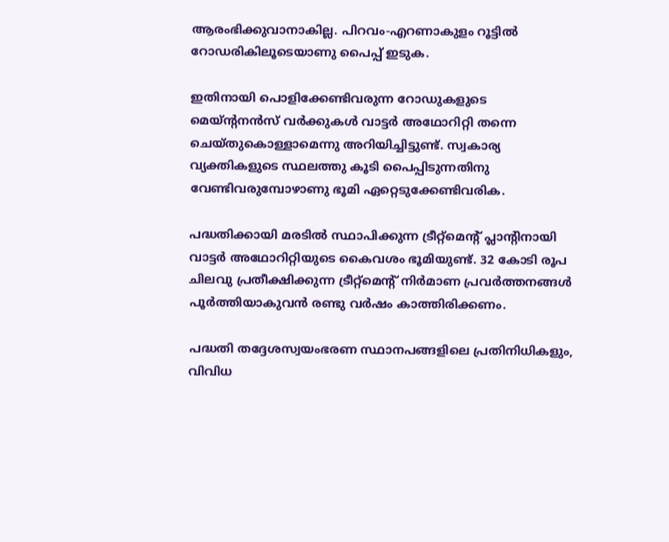ആരംഭിക്കുവാനാകില്ല. പിറവം-എറണാകുളം റൂട്ടില്‍ റോഡരികിലൂടെയാണു പൈപ്പ് ഇടുക.

ഇതിനായി പൊളിക്കേണ്ടിവരുന്ന റോഡുകളുടെ മെയ്ന്‍റനന്‍സ് വര്‍ക്കുകള്‍ വാട്ടര്‍ അഥോറിറ്റി തന്നെ ചെയ്തുകൊള്ളാമെന്നു അറിയിച്ചിട്ടുണ്ട്. സ്വകാര്യ വ്യക്തികളുടെ സ്ഥലത്തു കൂടി പൈപ്പിടുന്നതിനു വേണ്ടിവരുമ്പോഴാണു ഭൂമി ഏറ്റെടുക്കേണ്ടിവരിക.

പദ്ധതിക്കായി മരടില്‍ സ്ഥാപിക്കുന്ന ട്രീറ്റ്മെന്‍റ് പ്ലാന്‍റിനായി വാട്ടര്‍ അഥോറിറ്റിയുടെ കൈവശം ഭൂമിയുണ്ട്. 32 കോടി രൂപ ചിലവു പ്രതീക്ഷിക്കുന്ന ട്രീറ്റ്മെന്‍റ് നിര്‍മാണ പ്രവര്‍ത്തനങ്ങള്‍ പൂര്‍ത്തിയാകുവന്‍ രണ്ടു വര്‍ഷം കാത്തിരിക്കണം.

പദ്ധതി തദ്ദേശസ്വയംഭരണ സ്ഥാനപങ്ങളിലെ പ്രതിനിധികളും, വിവിധ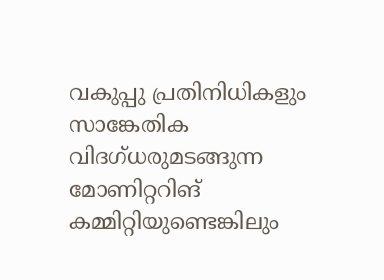വകുപ്പു പ്രതിനിധികളും സാങ്കേതിക വിദഗ്ധരുമടങ്ങുന്ന മോണിറ്ററിങ് കമ്മിറ്റിയുണ്ടെങ്കിലും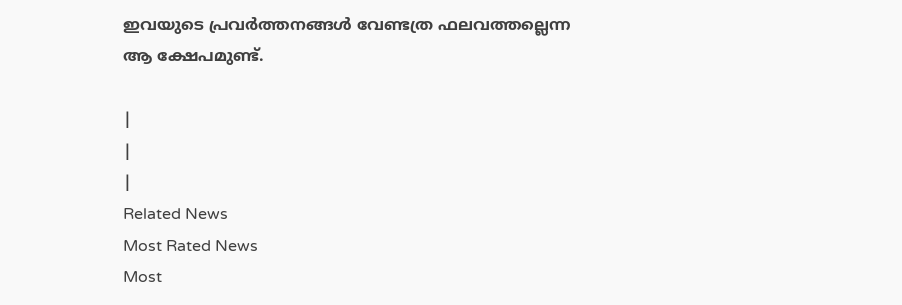ഇവയുടെ പ്രവര്‍ത്തനങ്ങള്‍ വേണ്ടത്ര ഫലവത്തല്ലെന്ന ആ ക്ഷേപമുണ്ട്.

|
|
|
Related News
Most Rated News
Most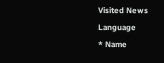Visited News
Language
* Name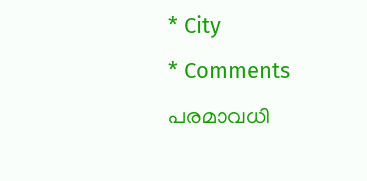* City
* Comments
പരമാവധി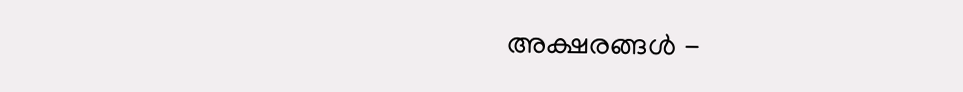അക്ഷരങ്ങള്‍ -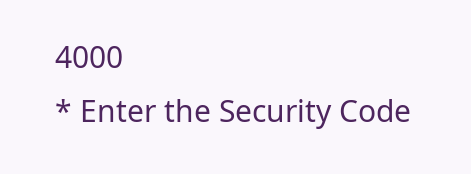4000
* Enter the Security Code